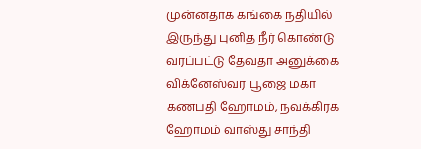முன்னதாக கங்கை நதியில் இருந்து புனித நீர் கொண்டு வரப்பட்டு தேவதா அனுக்கை விக்னேஸ்வர பூஜை மகா கணபதி ஹோமம், நவக்கிரக ஹோமம் வாஸ்து சாந்தி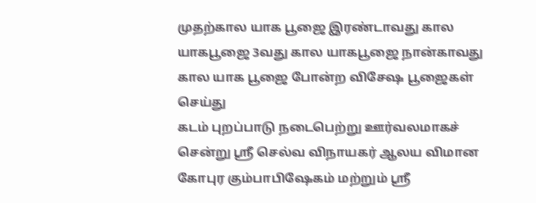முதற்கால யாக பூஜை இரண்டாவது கால யாகபூஜை 3வது கால யாகபூஜை நான்காவது கால யாக பூஜை போன்ற விசேஷ பூஜைகள் செய்து
கடம் புறப்பாடு நடைபெற்று ஊர்வலமாகச் சென்று ஸ்ரீ செல்வ விநாயகர் ஆலய விமான கோபுர கும்பாபிஷேகம் மற்றும் ஸ்ரீ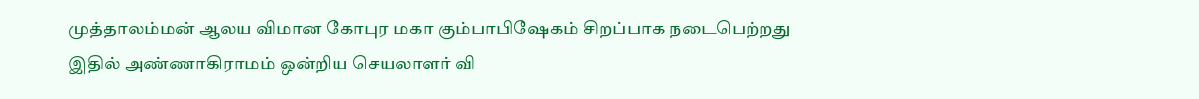முத்தாலம்மன் ஆலய விமான கோபுர மகா கும்பாபிஷேகம் சிறப்பாக நடைபெற்றது
இதில் அண்ணாகிராமம் ஒன்றிய செயலாளர் வி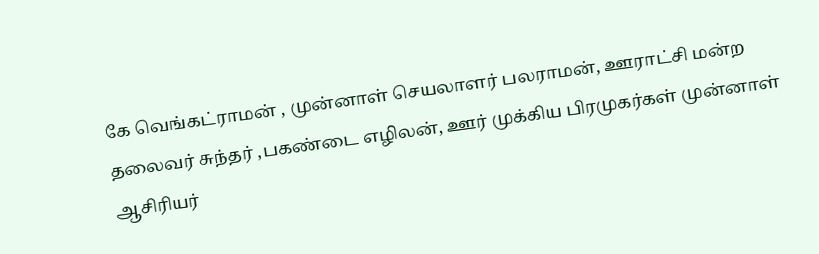கே வெங்கட்ராமன் , முன்னாள் செயலாளர் பலராமன், ஊராட்சி மன்ற தலைவர் சுந்தர் ,பகண்டை எழிலன், ஊர் முக்கிய பிரமுகர்கள் முன்னாள் ஆசிரியர்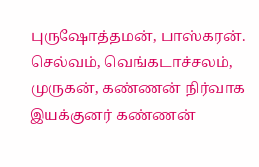புருஷோத்தமன், பாஸ்கரன். செல்வம், வெங்கடாச்சலம், முருகன், கண்ணன் நிர்வாக இயக்குனர் கண்ணன்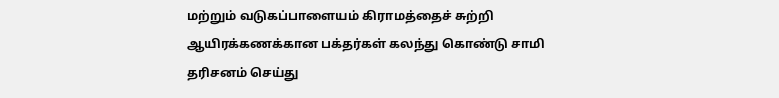மற்றும் வடுகப்பாளையம் கிராமத்தைச் சுற்றி ஆயிரக்கணக்கான பக்தர்கள் கலந்து கொண்டு சாமி தரிசனம் செய்து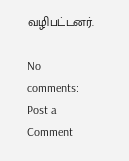வழிபட்டனர்.

No comments:
Post a Comment